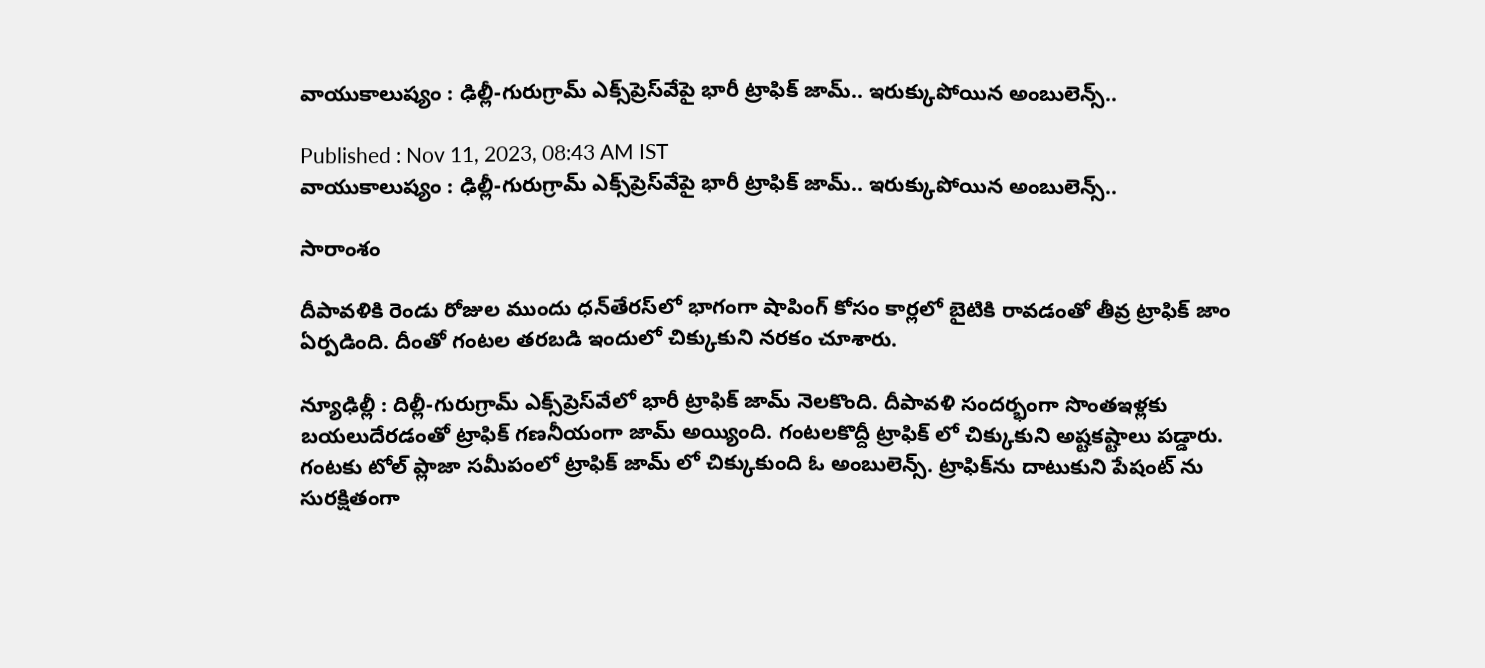వాయుకాలుష్యం : ఢిల్లీ-గురుగ్రామ్ ఎక్స్‌ప్రెస్‌వేపై భారీ ట్రాఫిక్ జామ్.. ఇరుక్కుపోయిన అంబులెన్స్..

Published : Nov 11, 2023, 08:43 AM IST
వాయుకాలుష్యం : ఢిల్లీ-గురుగ్రామ్ ఎక్స్‌ప్రెస్‌వేపై భారీ ట్రాఫిక్ జామ్.. ఇరుక్కుపోయిన అంబులెన్స్..

సారాంశం

దీపావళికి రెండు రోజుల ముందు ధన్‌తేరస్‌లో భాగంగా షాపింగ్ కోసం కార్లలో బైటికి రావడంతో తీవ్ర ట్రాఫిక్ జాం ఏర్పడింది. దీంతో గంటల తరబడి ఇందులో చిక్కుకుని నరకం చూశారు.

న్యూఢిల్లీ : దిల్లీ-గురుగ్రామ్ ఎక్స్‌ప్రెస్‌వేలో భారీ ట్రాఫిక్ జామ్‌ నెలకొంది. దీపావళి సందర్భంగా సొంతఇళ్లకు బయలుదేరడంతో ట్రాఫిక్ గణనీయంగా జామ్ అయ్యింది. గంటలకొద్దీ ట్రాఫిక్ లో చిక్కుకుని అష్టకష్టాలు పడ్డారు. గంటకు టోల్ ప్లాజా సమీపంలో ట్రాఫిక్ జామ్ లో చిక్కుకుంది ఓ అంబులెన్స్. ట్రాఫిక్‌ను దాటుకుని పేషంట్ ను సురక్షితంగా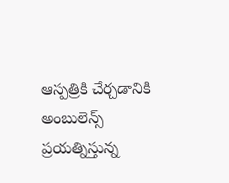ఆస్పత్రికి చేర్చడానికి అంబులెన్స్ ప్రయత్నిస్తున్న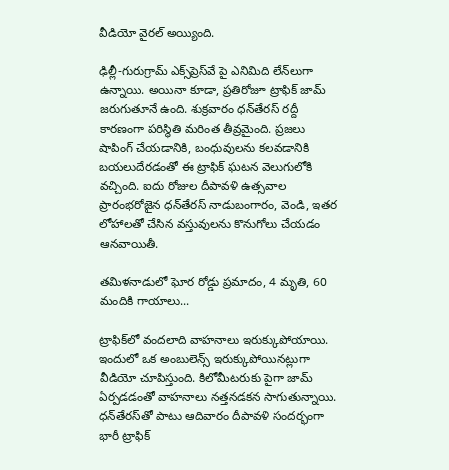వీడియో వైరల్ అయ్యింది.

ఢిల్లీ-గురుగ్రామ్ ఎక్స్‌ప్రెస్‌వే పై ఎనిమిది లేన్‌లుగా ఉన్నాయి. అయినా కూడా, ప్రతిరోజూ ట్రాఫిక్ జామ్‌ జరుగుతూనే ఉంది. శుక్రవారం ధన్‌తేరస్‌ రద్దీ కారణంగా పరిస్థితి మరింత తీవ్రమైంది. ప్రజలు షాపింగ్ చేయడానికి, బంధువులను కలవడానికి బయలుదేరడంతో ఈ ట్రాఫిక్ ఘటన వెలుగులోకి వచ్చింది. ఐదు రోజుల దీపావళి ఉత్సవాల ప్రారంభరోజైన ధన్‌తేరస్‌ నాడుబంగారం, వెండి, ఇతర లోహాలతో చేసిన వస్తువులను కొనుగోలు చేయడం ఆనవాయితీ.

తమిళనాడులో ఘోర రోడ్డు ప్రమాదం, 4 మృతి, 60 మందికి గాయాలు...

ట్రాఫిక్‌లో వందలాది వాహనాలు ఇరుక్కుపోయాయి. ఇందులో ఒక అంబులెన్స్‌ ఇరుక్కుపోయినట్లుగా వీడియో చూపిస్తుంది. కిలోమీటరుకు పైగా జామ్‌ ఏర్పడడంతో వాహనాలు నత్తనడకన సాగుతున్నాయి. ధన్‌తేరస్‌తో పాటు ఆదివారం దీపావళి సందర్భంగా భారీ ట్రాఫిక్‌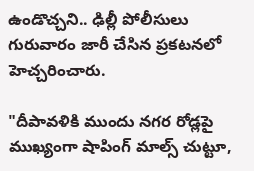ఉండొచ్చని.. ఢిల్లీ పోలీసులు గురువారం జారీ చేసిన ప్రకటనలో హెచ్చరించారు.

"దీపావళికి ముందు నగర రోడ్లపై ముఖ్యంగా షాపింగ్ మాల్స్ చుట్టూ,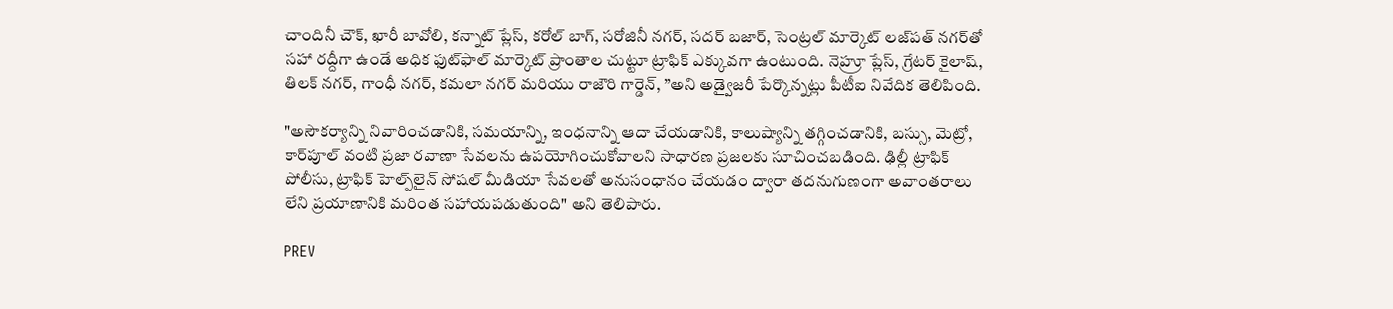చాందినీ చౌక్, ఖారీ బావోలి, కన్నాట్ ప్లేస్, కరోల్ బాగ్, సరోజినీ నగర్, సదర్ బజార్, సెంట్రల్ మార్కెట్ లజ్‌పత్ నగర్‌తో సహా రద్దీగా ఉండే అధిక ఫుట్‌ఫాల్ మార్కెట్ ప్రాంతాల చుట్టూ ట్రాఫిక్ ఎక్కువగా ఉంటుంది. నెహ్రూ ప్లేస్, గ్రేటర్ కైలాష్, తిలక్ నగర్, గాంధీ నగర్, కమలా నగర్ మరియు రాజౌరి గార్డెన్, ”అని అడ్వైజరీ పేర్కొన్నట్లు పీటీఐ నివేదిక తెలిపింది.

"అసౌకర్యాన్ని నివారించడానికి, సమయాన్ని, ఇంధనాన్ని ఆదా చేయడానికి, కాలుష్యాన్ని తగ్గించడానికి, బస్సు, మెట్రో, కార్‌పూల్ వంటి ప్రజా రవాణా సేవలను ఉపయోగించుకోవాలని సాధారణ ప్రజలకు సూచించబడింది. ఢిల్లీ ట్రాఫిక్ పోలీసు, ట్రాఫిక్ హెల్ప్‌లైన్ సోషల్ మీడియా సేవలతో అనుసంధానం చేయడం ద్వారా తదనుగుణంగా అవాంతరాలు లేని ప్రయాణానికి మరింత సహాయపడుతుంది" అని తెలిపారు.

PREV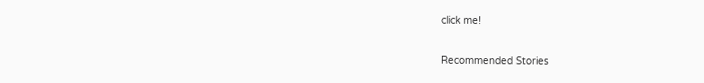click me!

Recommended Stories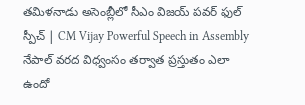తమిళనాడు అసెంబ్లీలో సీఎం విజయ్ పవర్ ఫుల్ స్పీచ్ | CM Vijay Powerful Speech in Assembly
నేపాల్ వరద విధ్వంసం తర్వాత ప్రస్తుతం ఎలా ఉందో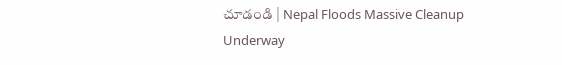చూడండి | Nepal Floods Massive Cleanup Underway